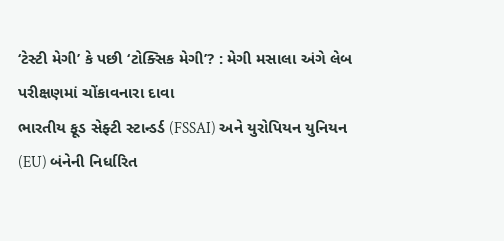‘ટેસ્ટી મેગી’ કે પછી ‘ટોક્સિક મેગી’? : મેગી મસાલા અંગે લેબ પરીક્ષણમાં ચોંકાવનારા દાવા
ભારતીય ફૂડ સેફ્ટી સ્ટાન્ડર્ડ (FSSAI) અને યુરોપિયન યુનિયન (EU) બંનેની નિર્ધારિત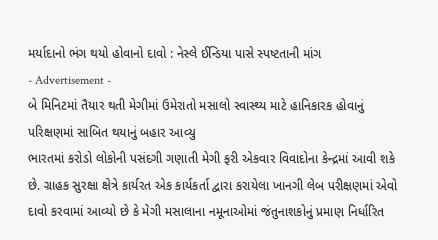મર્યાદાનો ભંગ થયો હોવાનો દાવો : નેસ્લે ઈન્ડિયા પાસે સ્પષ્ટતાની માંગ
- Advertisement -
બે મિનિટમાં તૈયાર થતી મેગીમાં ઉમેરાતો મસાલો સ્વાસ્થ્ય માટે હાનિકારક હોવાનું પરિક્ષણમાં સાબિત થયાનું બહાર આવ્યુ
ભારતમાં કરોડો લોકોની પસંદગી ગણાતી મેગી ફરી એકવાર વિવાદોના કેન્દ્રમાં આવી શકે છે. ગ્રાહક સુરક્ષા ક્ષેત્રે કાર્યરત એક કાર્યકર્તા દ્વારા કરાયેલા ખાનગી લેબ પરીક્ષણમાં એવો દાવો કરવામાં આવ્યો છે કે મેગી મસાલાના નમૂનાઓમાં જંતુનાશકોનું પ્રમાણ નિર્ધારિત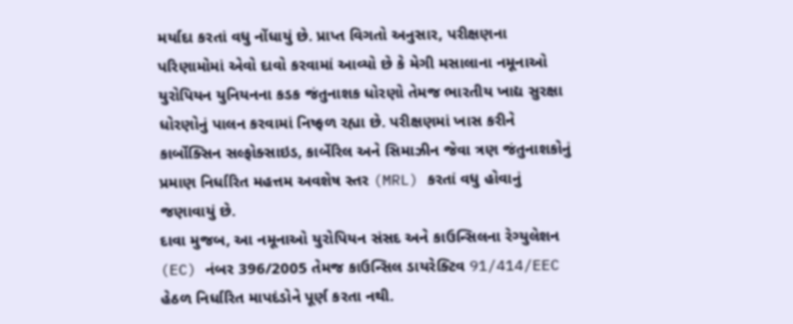મર્યાદા કરતાં વધુ નોંધાયું છે. પ્રાપ્ત વિગતો અનુસાર, પરીક્ષણના પરિણામોમાં એવો દાવો કરવામાં આવ્યો છે કે મેગી મસાલાના નમૂનાઓ યુરોપિયન યુનિયનના કડક જંતુનાશક ધોરણો તેમજ ભારતીય ખાદ્ય સુરક્ષા ધોરણોનું પાલન કરવામાં નિષ્ફળ રહ્યા છે. પરીક્ષણમાં ખાસ કરીને કાર્બોક્સિન સલ્ફોક્સાઇડ, કાર્બેરિલ અને સિમાઝીન જેવા ત્રણ જંતુનાશકોનું પ્રમાણ નિર્ધારિત મહત્તમ અવશેષ સ્તર (MRL) કરતાં વધુ હોવાનું જણાવાયું છે.
દાવા મુજબ, આ નમૂનાઓ યુરોપિયન સંસદ અને કાઉન્સિલના રેગ્યુલેશન (EC) નંબર 396/2005 તેમજ કાઉન્સિલ ડાયરેક્ટિવ 91/414/EEC હેઠળ નિર્ધારિત માપદંડોને પૂર્ણ કરતા નથી.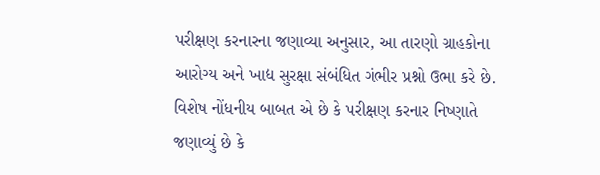પરીક્ષણ કરનારના જણાવ્યા અનુસાર, આ તારણો ગ્રાહકોના આરોગ્ય અને ખાદ્ય સુરક્ષા સંબંધિત ગંભીર પ્રશ્નો ઉભા કરે છે. વિશેષ નોંધનીય બાબત એ છે કે પરીક્ષણ કરનાર નિષ્ણાતે જણાવ્યું છે કે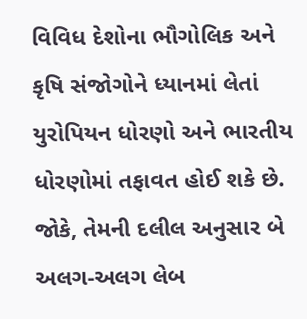વિવિધ દેશોના ભૌગોલિક અને કૃષિ સંજોગોને ધ્યાનમાં લેતાં યુરોપિયન ધોરણો અને ભારતીય ધોરણોમાં તફાવત હોઈ શકે છે. જોકે, તેમની દલીલ અનુસાર બે અલગ-અલગ લેબ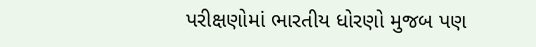પરીક્ષણોમાં ભારતીય ધોરણો મુજબ પણ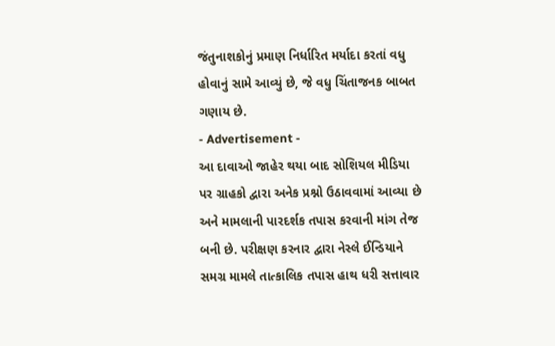જંતુનાશકોનું પ્રમાણ નિર્ધારિત મર્યાદા કરતાં વધુ હોવાનું સામે આવ્યું છે, જે વધુ ચિંતાજનક બાબત ગણાય છે.
- Advertisement -
આ દાવાઓ જાહેર થયા બાદ સોશિયલ મીડિયા પર ગ્રાહકો દ્વારા અનેક પ્રશ્નો ઉઠાવવામાં આવ્યા છે અને મામલાની પારદર્શક તપાસ કરવાની માંગ તેજ બની છે. પરીક્ષણ કરનાર દ્વારા નેસ્લે ઈન્ડિયાને સમગ્ર મામલે તાત્કાલિક તપાસ હાથ ધરી સત્તાવાર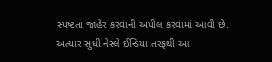સ્પષ્ટતા જાહેર કરવાની અપીલ કરવામાં આવી છે. અત્યાર સુધી નેસ્લે ઈન્ડિયા તરફથી આ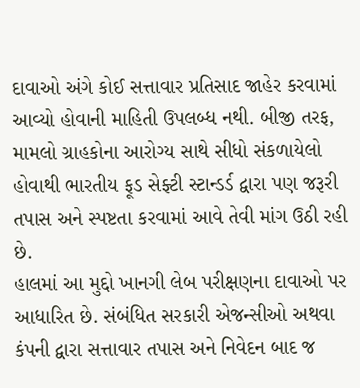દાવાઓ અંગે કોઈ સત્તાવાર પ્રતિસાદ જાહેર કરવામાં આવ્યો હોવાની માહિતી ઉપલબ્ધ નથી. બીજી તરફ, મામલો ગ્રાહકોના આરોગ્ય સાથે સીધો સંકળાયેલો હોવાથી ભારતીય ફૂડ સેફ્ટી સ્ટાન્ડર્ડ દ્વારા પણ જરૂરી તપાસ અને સ્પષ્ટતા કરવામાં આવે તેવી માંગ ઉઠી રહી છે.
હાલમાં આ મુદ્દો ખાનગી લેબ પરીક્ષણના દાવાઓ પર આધારિત છે. સંબંધિત સરકારી એજન્સીઓ અથવા કંપની દ્વારા સત્તાવાર તપાસ અને નિવેદન બાદ જ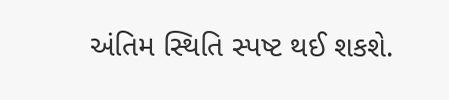અંતિમ સ્થિતિ સ્પષ્ટ થઈ શકશે.